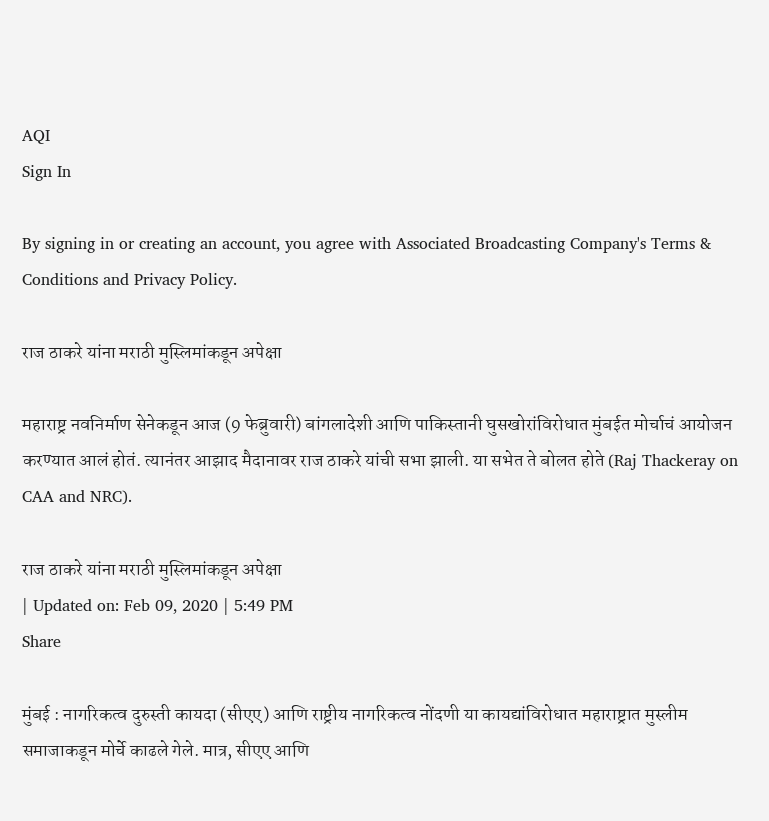AQI
Sign In

By signing in or creating an account, you agree with Associated Broadcasting Company's Terms & Conditions and Privacy Policy.

राज ठाकरे यांना मराठी मुस्लिमांकडून अपेक्षा

महाराष्ट्र नवनिर्माण सेनेकडून आज (9 फेब्रुवारी) बांगलादेशी आणि पाकिस्तानी घुसखोरांविरोधात मुंबईत मोर्चाचं आयोजन करण्यात आलं होतं. त्यानंतर आझाद मैदानावर राज ठाकरे यांची सभा झाली. या सभेत ते बोलत होते (Raj Thackeray on CAA and NRC).

राज ठाकरे यांना मराठी मुस्लिमांकडून अपेक्षा
| Updated on: Feb 09, 2020 | 5:49 PM
Share

मुंबई : नागरिकत्व दुरुस्ती कायदा (सीएए) आणि राष्ट्रीय नागरिकत्व नोंदणी या कायद्यांविरोधात महाराष्ट्रात मुस्लीम समाजाकडून मोर्चे काढले गेले. मात्र, सीएए आणि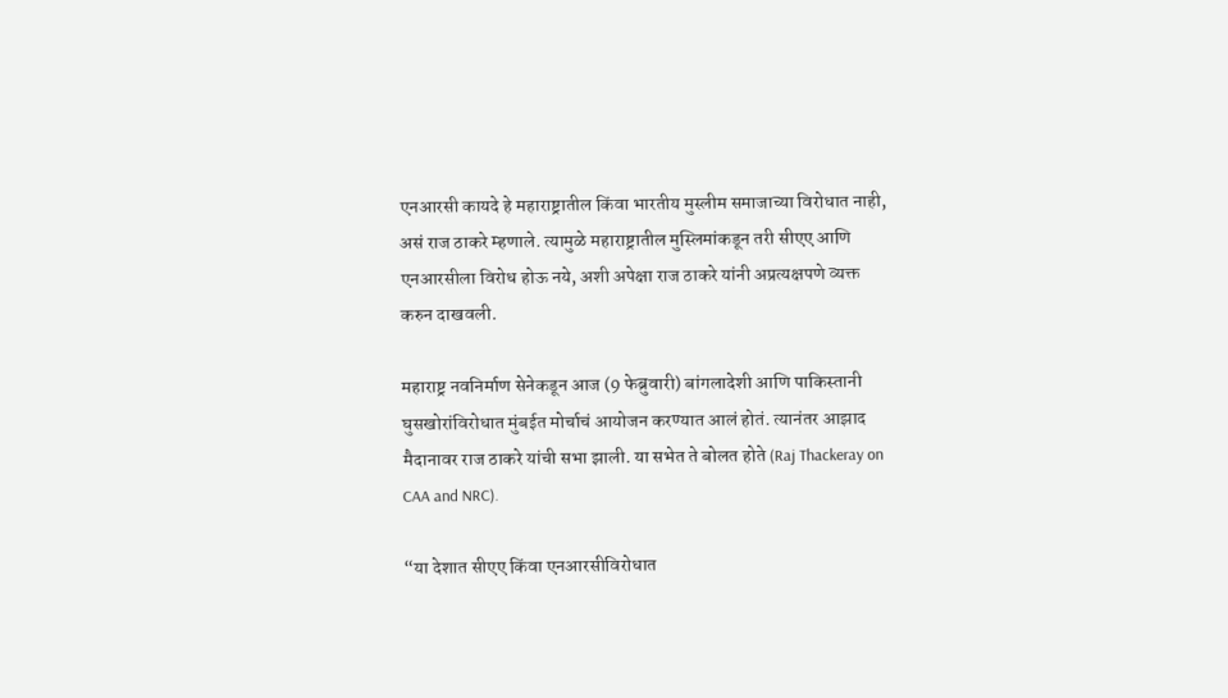एनआरसी कायदे हे महाराष्ट्रातील किंवा भारतीय मुस्लीम समाजाच्या विरोधात नाही, असं राज ठाकरे म्हणाले. त्यामुळे महाराष्ट्रातील मुस्लिमांकडून तरी सीएए आणि एनआरसीला विरोध होऊ नये, अशी अपेक्षा राज ठाकरे यांनी अप्रत्यक्षपणे व्यक्त करुन दाखवली.

महाराष्ट्र नवनिर्माण सेनेकडून आज (9 फेब्रुवारी) बांगलादेशी आणि पाकिस्तानी घुसखोरांविरोधात मुंबईत मोर्चाचं आयोजन करण्यात आलं होतं. त्यानंतर आझाद मैदानावर राज ठाकरे यांची सभा झाली. या सभेत ते बोलत होते (Raj Thackeray on CAA and NRC).

“या देशात सीएए किंवा एनआरसीविरोधात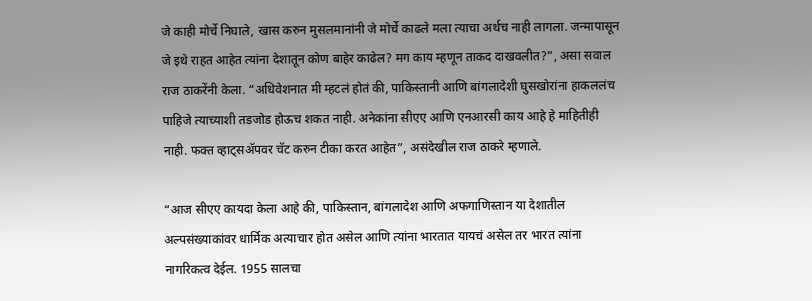जे काही मोर्चे निघाले, खास करुन मुसलमानांनी जे मोर्चे काढले मला त्याचा अर्थच नाही लागला. जन्मापासून जे इथे राहत आहेत त्यांना देशातून कोण बाहेर काढेल? मग काय म्हणून ताकद दाखवलीत?”, असा सवाल राज ठाकरेंनी केला. “अधिवेशनात मी म्हटलं होतं की, पाकिस्तानी आणि बांगलादेशी घुसखोरांना हाकललंच पाहिजे त्याच्याशी तडजोड होऊच शकत नाही. अनेकांना सीएए आणि एनआरसी काय आहे हे माहितीही नाही. फक्त व्हाट्सॲपवर चॅट करुन टीका करत आहेत”, असंदेखील राज ठाकरे म्हणाले.

“आज सीएए कायदा केला आहे की, पाकिस्तान, बांगलादेश आणि अफगाणिस्तान या देशातील अल्पसंख्याकांवर धार्मिक अत्याचार होत असेल आणि त्यांना भारतात यायचं असेल तर भारत त्यांना नागरिकत्व देईल. 1955 सालचा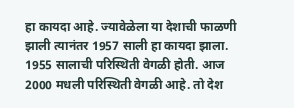हा कायदा आहे. ज्यावेळेला या देशाची फाळणी झाली त्यानंतर 1957 साली हा कायदा झाला. 1955 सालाची परिस्थिती वेगळी होती. आज 2000 मधली परिस्थिती वेगळी आहे. तो देश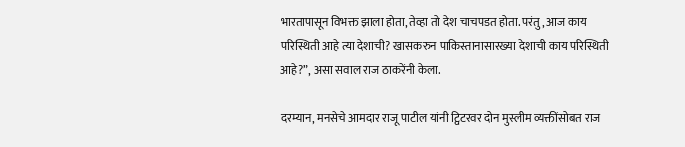भारतापासून विभक्त झाला होता, तेव्हा तो देश चाचपडत होता. परंतु, आज काय परिस्थिती आहे त्या देशाची? खासकरुन पाकिस्तानासारख्या देशाची काय परिस्थिती आहे?”, असा सवाल राज ठाकरेंनी केला.

दरम्यान, मनसेचे आमदार राजू पाटील यांनी ट्विटरवर दोन मुस्लीम व्यक्तींसोबत राज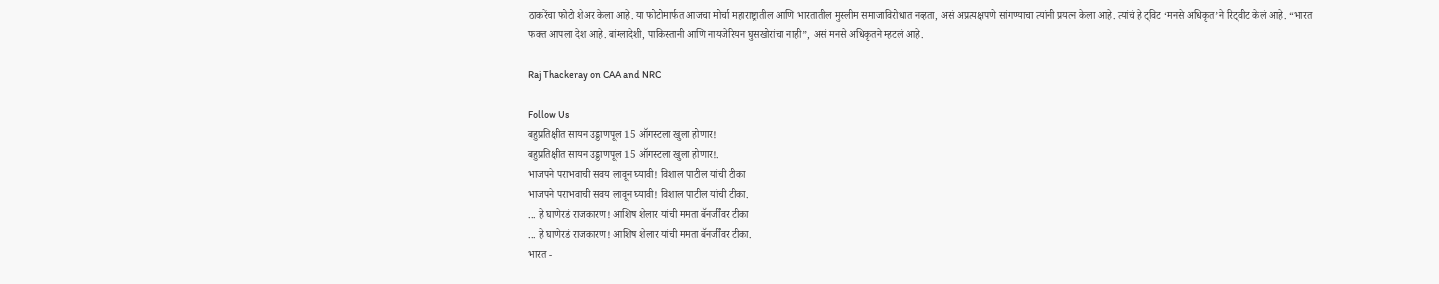ठाकरेंचा फोटो शेअर केला आहे. या फोटोमार्फत आजचा मोर्चा महाराष्ट्रातील आणि भारतातील मुस्लीम समाजाविरोधात नव्हता, असं अप्रत्यक्षपणे सांगण्याचा त्यांनी प्रयत्न केला आहे. त्यांचं हे ट्विट ‘मनसे अधिकृत’ने रिट्वीट केलं आहे. “भारत फक्त आपला देश आहे. बांग्लादेशी, पाकिस्तानी आणि नायजेरियन घुसखोरांचा नाही”, असं मनसे अधिकृतने म्हटलं आहे.

Raj Thackeray on CAA and NRC

Follow Us
बहुप्रतिक्षीत सायन उड्डाणपूल 15 ऑगस्टला खुला होणार!
बहुप्रतिक्षीत सायन उड्डाणपूल 15 ऑगस्टला खुला होणार!.
भाजपने पराभवाची सवय लावून घ्यावी! विशाल पाटील यांची टीका
भाजपने पराभवाची सवय लावून घ्यावी! विशाल पाटील यांची टीका.
... हे घाणेरडं राजकारण! आशिष शेलार यांची ममता बॅनर्जींवर टीका
... हे घाणेरडं राजकारण! आशिष शेलार यांची ममता बॅनर्जींवर टीका.
भारत -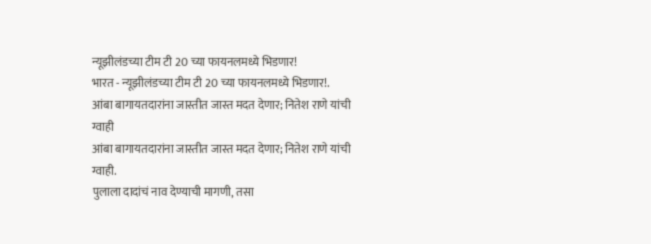न्यूझीलंडच्या टीम टी 20 च्या फायनलमध्ये भिडणार!
भारत - न्यूझीलंडच्या टीम टी 20 च्या फायनलमध्ये भिडणार!.
आंबा बागायतदारांना जास्तीत जास्त मदत देणार; नितेश राणे यांची ग्वाही
आंबा बागायतदारांना जास्तीत जास्त मदत देणार; नितेश राणे यांची ग्वाही.
पुलाला दादांचं नाव देण्याची मागणी, तसा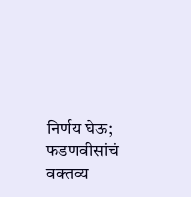निर्णय घेऊ; फडणवीसांचं वक्तव्य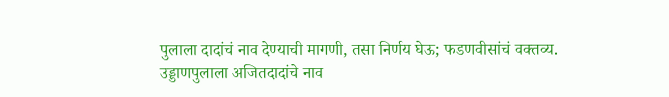पुलाला दादांचं नाव देण्याची मागणी, तसा निर्णय घेऊ; फडणवीसांचं वक्तव्य.
उड्डाणपुलाला अजितदादांचे नाव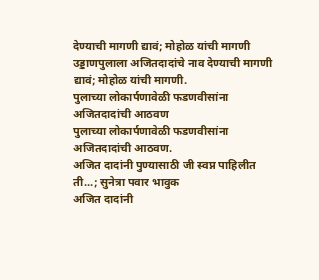देण्याची मागणी द्यावं; मोहोळ यांची मागणी
उड्डाणपुलाला अजितदादांचे नाव देण्याची मागणी द्यावं; मोहोळ यांची मागणी.
पुलाच्या लोकार्पणावेळी फडणवीसांना अजितदादांची आठवण
पुलाच्या लोकार्पणावेळी फडणवीसांना अजितदादांची आठवण.
अजित दादांनी पुण्यासाठी जी स्वप्न पाहिलीत ती...; सुनेत्रा पवार भावुक
अजित दादांनी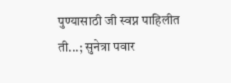पुण्यासाठी जी स्वप्न पाहिलीत ती...; सुनेत्रा पवार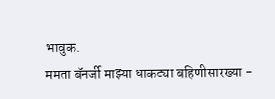भावुक.
ममता बॅनर्जी माझ्या धाकट्या बहिणीसारख्या -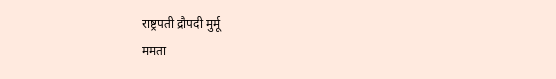राष्ट्रपती द्रौपदी मुर्मू
ममता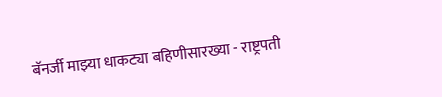बॅनर्जी माझ्या धाकट्या बहिणीसारख्या - राष्ट्रपती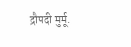द्रौपदी मुर्मू.